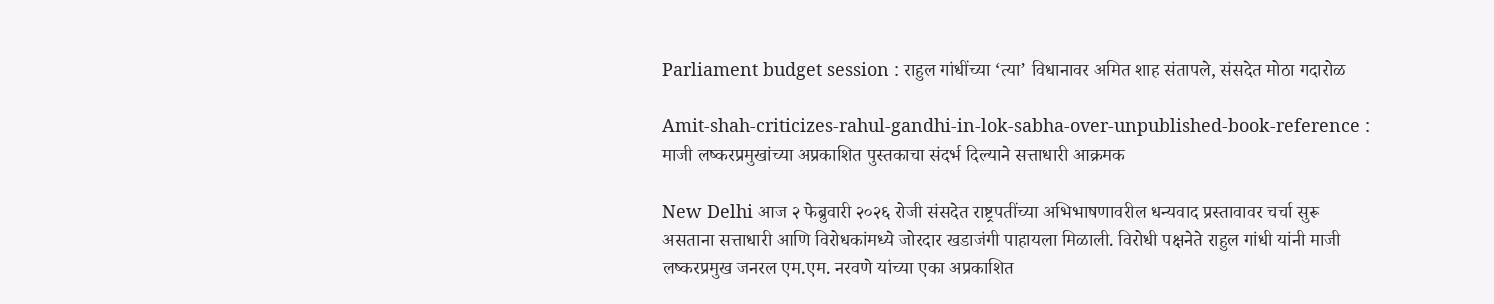Parliament budget session : राहुल गांधींच्या ‘त्या’ विधानावर अमित शाह संतापले, संसदेत मोठा गदारोळ

Amit-shah-criticizes-rahul-gandhi-in-lok-sabha-over-unpublished-book-reference : माजी लष्करप्रमुखांच्या अप्रकाशित पुस्तकाचा संदर्भ दिल्याने सत्ताधारी आक्रमक

New Delhi आज २ फेब्रुवारी २०२६ रोजी संसदेत राष्ट्रपतींच्या अभिभाषणावरील धन्यवाद प्रस्तावावर चर्चा सुरू असताना सत्ताधारी आणि विरोधकांमध्ये जोरदार खडाजंगी पाहायला मिळाली. विरोधी पक्षनेते राहुल गांधी यांनी माजी लष्करप्रमुख जनरल एम.एम. नरवणे यांच्या एका अप्रकाशित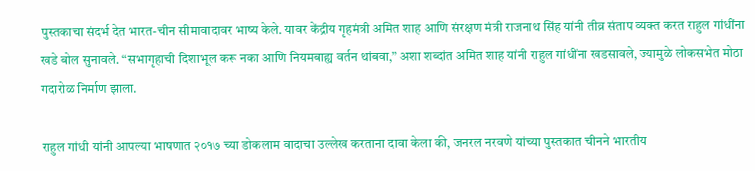पुस्तकाचा संदर्भ देत भारत-चीन सीमावादावर भाष्य केले. यावर केंद्रीय गृहमंत्री अमित शाह आणि संरक्षण मंत्री राजनाथ सिंह यांनी तीव्र संताप व्यक्त करत राहुल गांधींना खडे बोल सुनावले. “सभागृहाची दिशाभूल करू नका आणि नियमबाह्य वर्तन थांबवा,” अशा शब्दांत अमित शाह यांनी राहुल गांधींना खडसावले, ज्यामुळे लोकसभेत मोठा गदारोळ निर्माण झाला.

राहुल गांधी यांनी आपल्या भाषणात २०१७ च्या डोकलाम वादाचा उल्लेख करताना दावा केला की, जनरल नरवणे यांच्या पुस्तकात चीनने भारतीय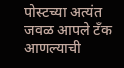पोस्टच्या अत्यंत जवळ आपले टँक आणल्याची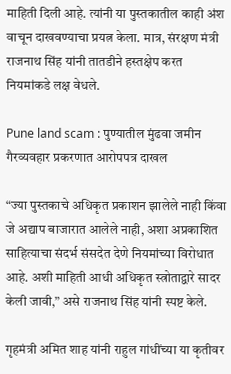माहिती दिली आहे. त्यांनी या पुस्तकातील काही अंश वाचून दाखवण्याचा प्रयत्न केला. मात्र, संरक्षण मंत्री राजनाथ सिंह यांनी तातडीने हस्तक्षेप करत नियमांकडे लक्ष वेधले.

Pune land scam : पुण्यातील मुंढवा जमीन गैरव्यवहार प्रकरणात आरोपपत्र दाखल

“ज्या पुस्तकाचे अधिकृत प्रकाशन झालेले नाही किंवा जे अद्याप बाजारात आलेले नाही, अशा अप्रकाशित साहित्याचा संदर्भ संसदेत देणे नियमांच्या विरोधात आहे. अशी माहिती आधी अधिकृत स्त्रोताद्वारे सादर केली जावी,” असे राजनाथ सिंह यांनी स्पष्ट केले.

गृहमंत्री अमित शाह यांनी राहुल गांधींच्या या कृतीवर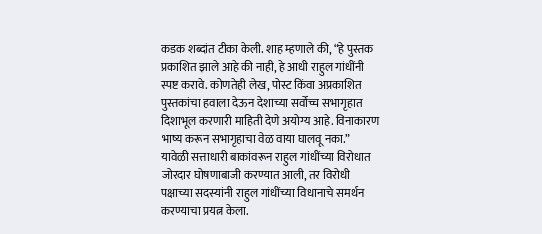कडक शब्दांत टीका केली. शाह म्हणाले की, “हे पुस्तक प्रकाशित झाले आहे की नाही, हे आधी राहुल गांधींनी स्पष्ट करावे. कोणतेही लेख, पोस्ट किंवा अप्रकाशित पुस्तकांचा हवाला देऊन देशाच्या सर्वोच्च सभागृहात दिशाभूल करणारी माहिती देणे अयोग्य आहे. विनाकारण भाष्य करून सभागृहाचा वेळ वाया घालवू नका.” यावेळी सत्ताधारी बाकांवरून राहुल गांधींच्या विरोधात जोरदार घोषणाबाजी करण्यात आली, तर विरोधी पक्षाच्या सदस्यांनी राहुल गांधींच्या विधानाचे समर्थन करण्याचा प्रयत्न केला.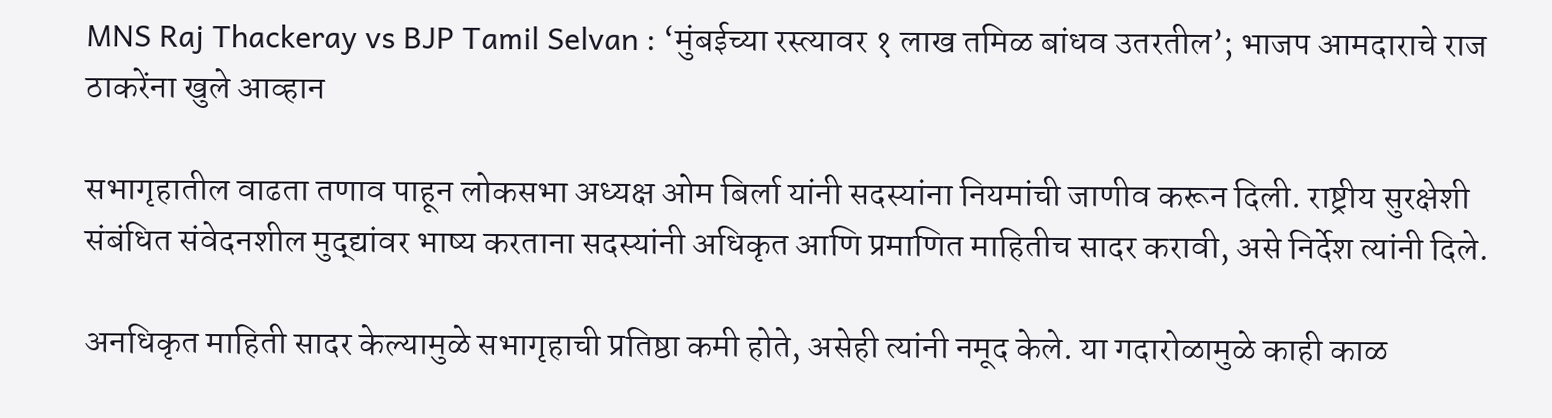MNS Raj Thackeray vs BJP Tamil Selvan : ‘मुंबईच्या रस्त्यावर १ लाख तमिळ बांधव उतरतील’; भाजप आमदाराचे राज ठाकरेंना खुले आव्हान

सभागृहातील वाढता तणाव पाहून लोकसभा अध्यक्ष ओम बिर्ला यांनी सदस्यांना नियमांची जाणीव करून दिली. राष्ट्रीय सुरक्षेशी संबंधित संवेदनशील मुद्द्यांवर भाष्य करताना सदस्यांनी अधिकृत आणि प्रमाणित माहितीच सादर करावी, असे निर्देश त्यांनी दिले.

अनधिकृत माहिती सादर केल्यामुळे सभागृहाची प्रतिष्ठा कमी होते, असेही त्यांनी नमूद केले. या गदारोळामुळे काही काळ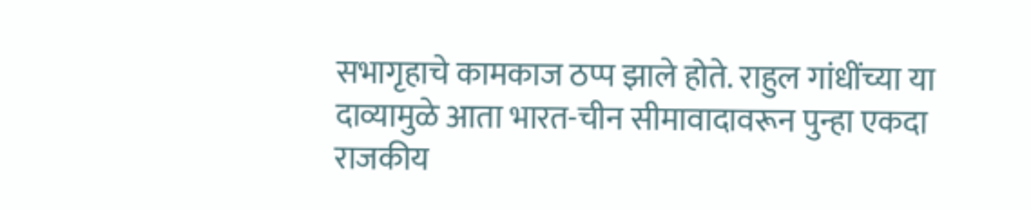सभागृहाचे कामकाज ठप्प झाले होते. राहुल गांधींच्या या दाव्यामुळे आता भारत-चीन सीमावादावरून पुन्हा एकदा राजकीय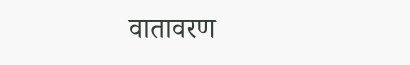वातावरण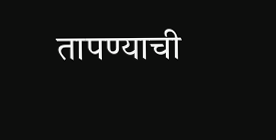तापण्याची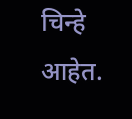चिन्हे आहेत.